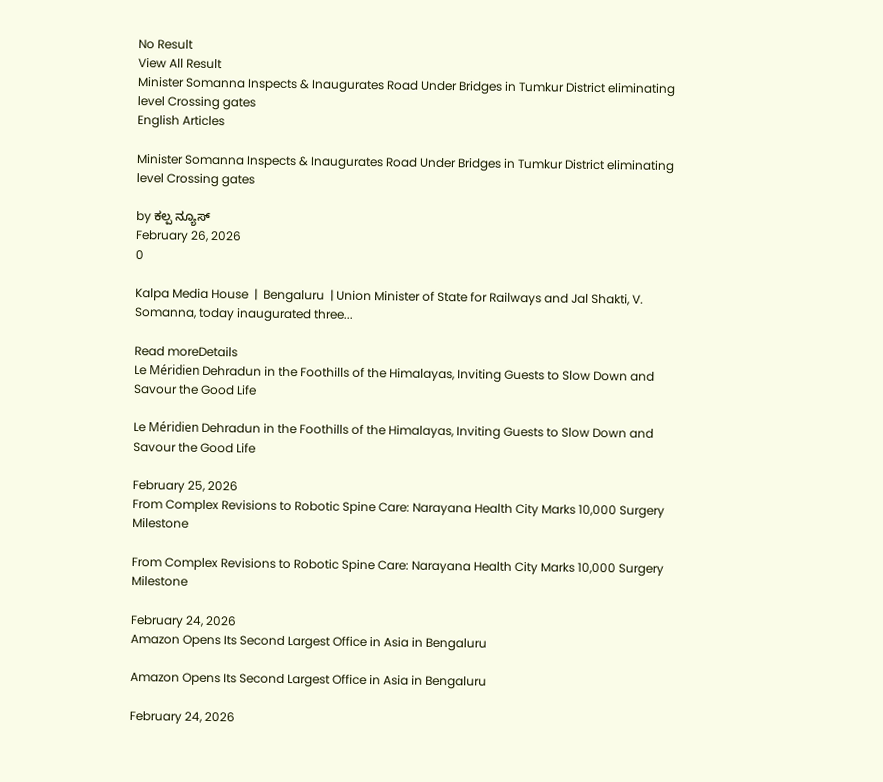No Result
View All Result
Minister Somanna Inspects & Inaugurates Road Under Bridges in Tumkur District eliminating level Crossing gates
English Articles

Minister Somanna Inspects & Inaugurates Road Under Bridges in Tumkur District eliminating level Crossing gates

by ಕಲ್ಪ ನ್ಯೂಸ್
February 26, 2026
0

Kalpa Media House  |  Bengaluru  | Union Minister of State for Railways and Jal Shakti, V. Somanna, today inaugurated three...

Read moreDetails
Le Méridien Dehradun in the Foothills of the Himalayas, Inviting Guests to Slow Down and Savour the Good Life

Le Méridien Dehradun in the Foothills of the Himalayas, Inviting Guests to Slow Down and Savour the Good Life

February 25, 2026
From Complex Revisions to Robotic Spine Care: Narayana Health City Marks 10,000 Surgery Milestone

From Complex Revisions to Robotic Spine Care: Narayana Health City Marks 10,000 Surgery Milestone

February 24, 2026
Amazon Opens Its Second Largest Office in Asia in Bengaluru

Amazon Opens Its Second Largest Office in Asia in Bengaluru

February 24, 2026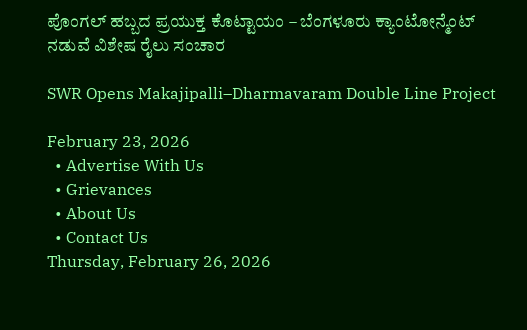ಪೊಂಗಲ್ ಹಬ್ಬದ ಪ್ರಯುಕ್ತ ಕೊಟ್ಟಾಯಂ – ಬೆಂಗಳೂರು ಕ್ಯಾಂಟೋನ್ಮೆಂಟ್ ನಡುವೆ ವಿಶೇಷ ರೈಲು ಸಂಚಾರ

SWR Opens Makajipalli–Dharmavaram Double Line Project

February 23, 2026
  • Advertise With Us
  • Grievances
  • About Us
  • Contact Us
Thursday, February 26, 2026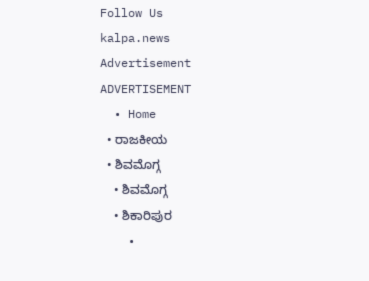Follow Us
kalpa.news
Advertisement
ADVERTISEMENT
  • Home
  • ರಾಜಕೀಯ
  • ಶಿವಮೊಗ್ಗ
    • ಶಿವಮೊಗ್ಗ
    • ಶಿಕಾರಿಪುರ
    •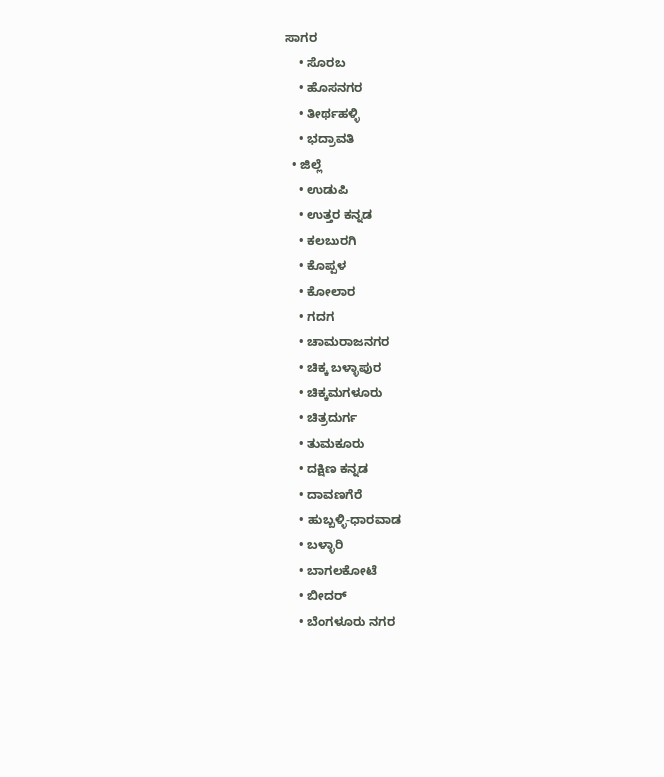ಸಾಗರ
    • ಸೊರಬ
    • ಹೊಸನಗರ
    • ತೀರ್ಥಹಳ್ಳಿ
    • ಭದ್ರಾವತಿ
  • ಜಿಲ್ಲೆ
    • ಉಡುಪಿ
    • ಉತ್ತರ ಕನ್ನಡ
    • ಕಲಬುರಗಿ
    • ಕೊಪ್ಪಳ
    • ಕೋಲಾರ
    • ಗದಗ
    • ಚಾಮರಾಜನಗರ
    • ಚಿಕ್ಕ ಬಳ್ಳಾಪುರ
    • ಚಿಕ್ಕಮಗಳೂರು
    • ಚಿತ್ರದುರ್ಗ
    • ತುಮಕೂರು
    • ದಕ್ಷಿಣ ಕನ್ನಡ
    • ದಾವಣಗೆರೆ
    • ಹುಬ್ಬಳ್ಳಿ-ಧಾರವಾಡ
    • ಬಳ್ಳಾರಿ
    • ಬಾಗಲಕೋಟೆ
    • ಬೀದರ್
    • ಬೆಂಗಳೂರು ನಗರ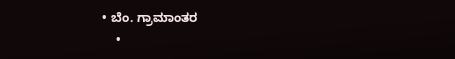• ಬೆಂ. ಗ್ರಾಮಾಂತರ
    •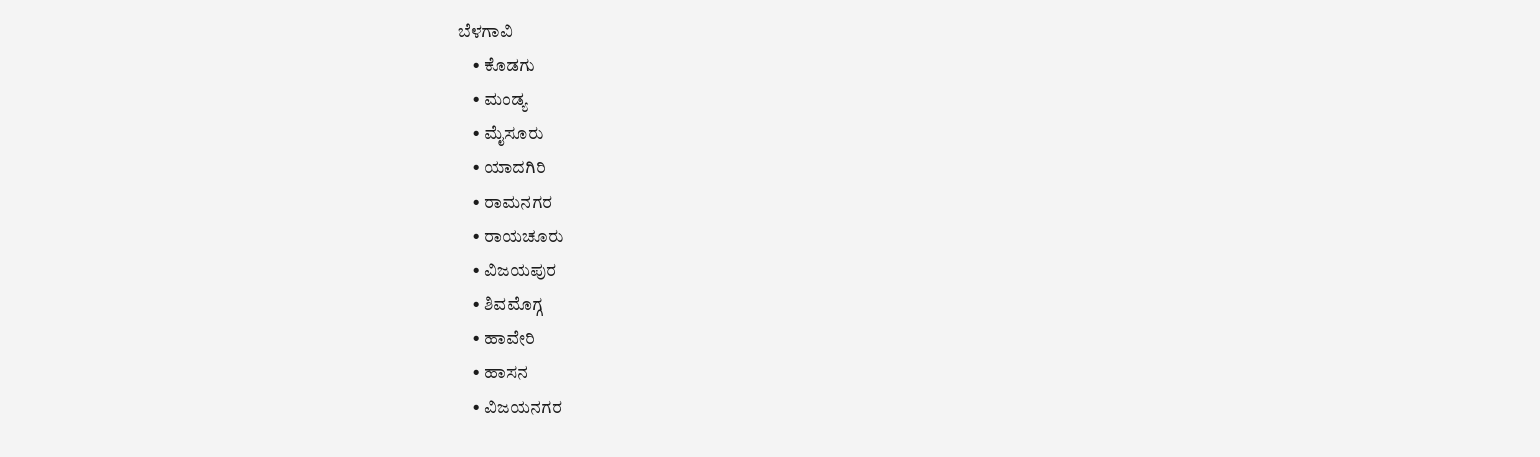ಬೆಳಗಾವಿ
    • ಕೊಡಗು
    • ಮಂಡ್ಯ
    • ಮೈಸೂರು
    • ಯಾದಗಿರಿ
    • ರಾಮನಗರ
    • ರಾಯಚೂರು
    • ವಿಜಯಪುರ
    • ಶಿವಮೊಗ್ಗ
    • ಹಾವೇರಿ
    • ಹಾಸನ
    • ವಿಜಯನಗರ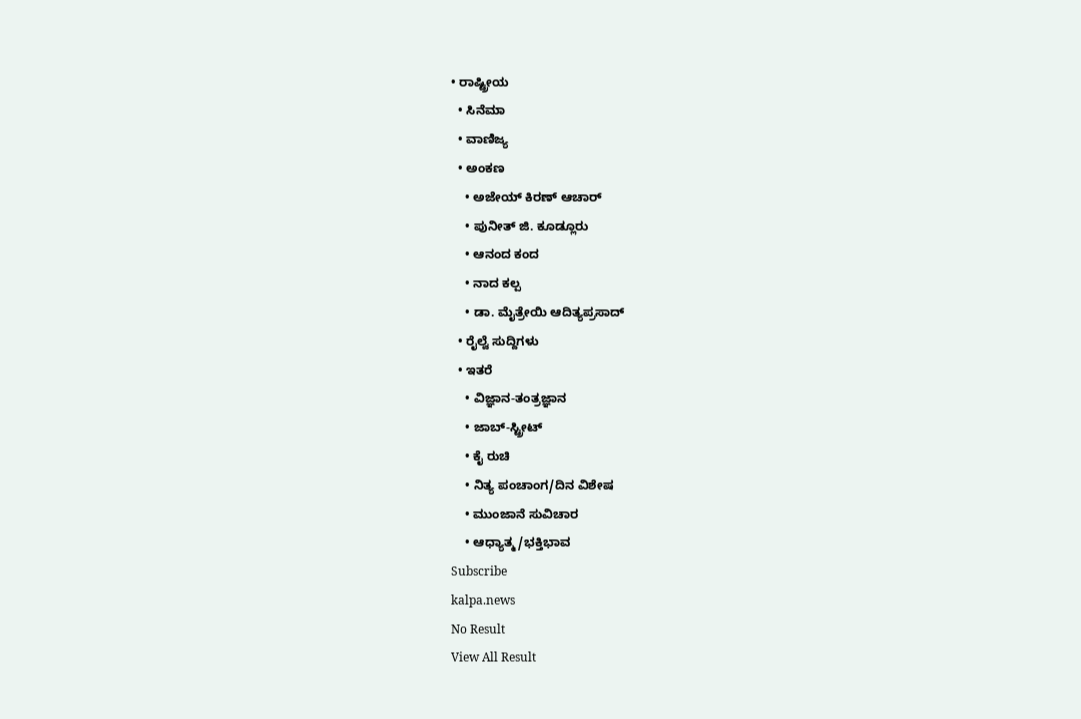• ರಾಷ್ಟ್ರೀಯ
  • ಸಿನೆಮಾ
  • ವಾಣಿಜ್ಯ
  • ಅಂಕಣ
    • ಅಜೇಯ್ ಕಿರಣ್ ಆಚಾರ್
    • ಪುನೀತ್ ಜಿ. ಕೂಡ್ಲೂರು
    • ಆನಂದ ಕಂದ
    • ನಾದ ಕಲ್ಪ
    • ಡಾ. ಮೈತ್ರೇಯಿ ಆದಿತ್ಯಪ್ರಸಾದ್
  • ರೈಲ್ವೆ ಸುದ್ದಿಗಳು
  • ಇತರೆ
    • ವಿಜ್ಞಾನ-ತಂತ್ರಜ್ಞಾನ
    • ಜಾಬ್-ಸ್ಟ್ರೀಟ್
    • ಕೈ ರುಚಿ
    • ನಿತ್ಯ ಪಂಚಾಂಗ/ದಿನ ವಿಶೇಷ
    • ಮುಂಜಾನೆ ಸುವಿಚಾರ
    • ಆಧ್ಯಾತ್ಮ/ಭಕ್ತಿಭಾವ
Subscribe
kalpa.news
No Result
View All Result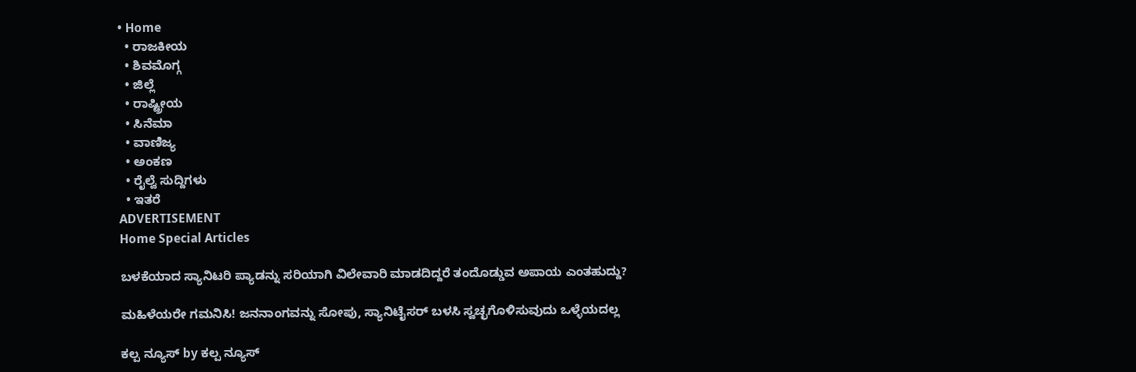• Home
  • ರಾಜಕೀಯ
  • ಶಿವಮೊಗ್ಗ
  • ಜಿಲ್ಲೆ
  • ರಾಷ್ಟ್ರೀಯ
  • ಸಿನೆಮಾ
  • ವಾಣಿಜ್ಯ
  • ಅಂಕಣ
  • ರೈಲ್ವೆ ಸುದ್ದಿಗಳು
  • ಇತರೆ
ADVERTISEMENT
Home Special Articles

ಬಳಕೆಯಾದ ಸ್ಯಾನಿಟರಿ ಪ್ಯಾಡನ್ನು ಸರಿಯಾಗಿ ವಿಲೇವಾರಿ ಮಾಡದಿದ್ದರೆ ತಂದೊಡ್ಡುವ ಅಪಾಯ ಎಂತಹುದ್ದು?

ಮಹಿಳೆಯರೇ ಗಮನಿಸಿ! ಜನನಾಂಗವನ್ನು ಸೋಪು, ಸ್ಯಾನಿಟೈಸರ್ ಬಳಸಿ ಸ್ವಚ್ಛಗೊಳಿಸುವುದು ಒಳ್ಳೆಯದಲ್ಲ

ಕಲ್ಪ ನ್ಯೂಸ್ by ಕಲ್ಪ ನ್ಯೂಸ್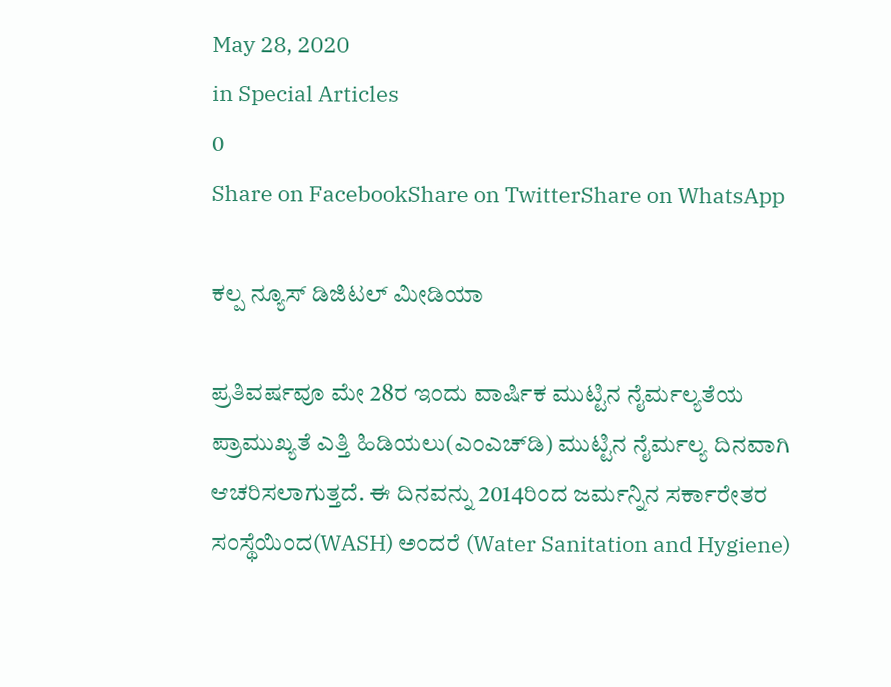May 28, 2020
in Special Articles
0
Share on FacebookShare on TwitterShare on WhatsApp

ಕಲ್ಪ ನ್ಯೂಸ್ ಡಿಜಿಟಲ್ ಮೀಡಿಯಾ

ಪ್ರತಿವರ್ಷವೂ ಮೇ 28ರ ಇಂದು ವಾರ್ಷಿಕ ಮುಟ್ಟಿನ ನೈರ್ಮಲ್ಯತೆಯ ಪ್ರಾಮುಖ್ಯತೆ ಎತ್ತಿ ಹಿಡಿಯಲು(ಎಂಎಚ್‌ಡಿ) ಮುಟ್ಟಿನ ನೈರ್ಮಲ್ಯ ದಿನವಾಗಿ ಆಚರಿಸಲಾಗುತ್ತದೆ. ಈ ದಿನವನ್ನು 2014ರಿಂದ ಜರ್ಮನ್ನಿನ ಸರ್ಕಾರೇತರ ಸಂಸ್ಥೆಯಿಂದ(WASH) ಅಂದರೆ (Water Sanitation and Hygiene)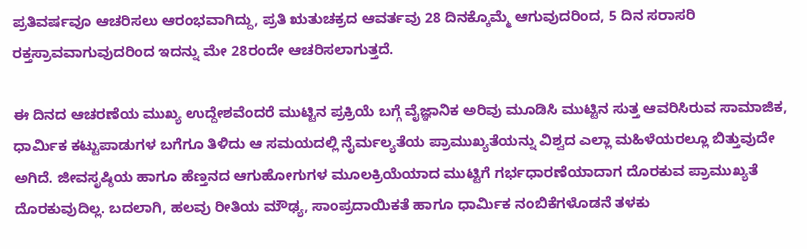ಪ್ರತಿವರ್ಷವೂ ಆಚರಿಸಲು ಆರಂಭವಾಗಿದ್ದು, ಪ್ರತಿ ಋತುಚಕ್ರದ ಆವರ್ತವು 28 ದಿನಕ್ಕೊಮ್ಮೆ ಆಗುವುದರಿಂದ, 5 ದಿನ ಸರಾಸರಿ ರಕ್ತಸ್ರಾವವಾಗುವುದರಿಂದ ಇದನ್ನು ಮೇ 28ರಂದೇ ಆಚರಿಸಲಾಗುತ್ತದೆ.

ಈ ದಿನದ ಆಚರಣೆಯ ಮುಖ್ಯ ಉದ್ದೇಶವೆಂದರೆ ಮುಟ್ಟಿನ ಪ್ರಕ್ರಿಯೆ ಬಗ್ಗೆ ವೈಜ್ಞಾನಿಕ ಅರಿವು ಮೂಡಿಸಿ ಮುಟ್ಟಿನ ಸುತ್ತ ಆವರಿಸಿರುವ ಸಾಮಾಜಿಕ, ಧಾರ್ಮಿಕ ಕಟ್ಟುಪಾಡುಗಳ ಬಗೆಗೂ ತಿಳಿದು ಆ ಸಮಯದಲ್ಲಿ ನೈರ್ಮಲ್ಯತೆಯ ಪ್ರಾಮುಖ್ಯತೆಯನ್ನು ವಿಶ್ವದ ಎಲ್ಲಾ ಮಹಿಳೆಯರಲ್ಲೂ ಬಿತ್ತುವುದೇ ಅಗಿದೆ. ಜೀವಸೃಷ್ಠಿಯ ಹಾಗೂ ಹೆಣ್ತನದ ಆಗುಹೋಗುಗಳ ಮೂಲಕ್ರಿಯೆಯಾದ ಮುಟ್ಟಿಗೆ ಗರ್ಭಧಾರಣೆಯಾದಾಗ ದೊರಕುವ ಪ್ರಾಮುಖ್ಯತೆ ದೊರಕುವುದಿಲ್ಲ. ಬದಲಾಗಿ, ಹಲವು ರೀತಿಯ ಮೌಢ್ಯ, ಸಾಂಪ್ರದಾಯಿಕತೆ ಹಾಗೂ ಧಾರ್ಮಿಕ ನಂಬಿಕೆಗಳೊಡನೆ ತಳಕು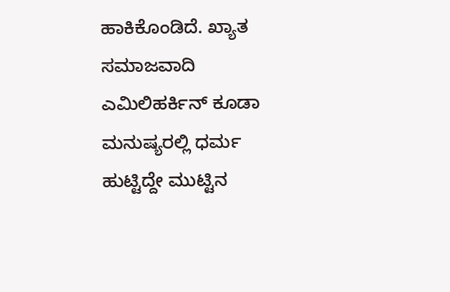ಹಾಕಿಕೊಂಡಿದೆ. ಖ್ಯಾತ ಸಮಾಜವಾದಿ ಎಮಿಲಿಹರ್ಕಿನ್ ಕೂಡಾ ಮನುಷ್ಯರಲ್ಲಿ ಧರ್ಮ ಹುಟ್ಟಿದ್ದೇ ಮುಟ್ಟಿನ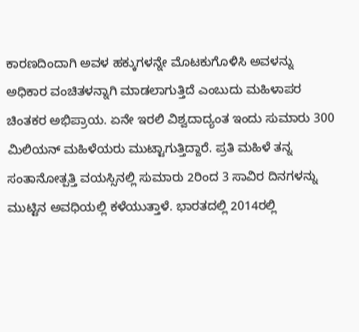ಕಾರಣದಿಂದಾಗಿ ಅವಳ ಹಕ್ಕುಗಳನ್ನೇ ಮೊಟಕುಗೊಳಿಸಿ ಅವಳನ್ನು ಅಧಿಕಾರ ವಂಚಿತಳನ್ನಾಗಿ ಮಾಡಲಾಗುತ್ತಿದೆ ಎಂಬುದು ಮಹಿಳಾಪರ ಚಿಂತಕರ ಅಭಿಪ್ರಾಯ. ಏನೇ ಇರಲಿ ವಿಶ್ವದಾದ್ಯಂತ ಇಂದು ಸುಮಾರು 300 ಮಿಲಿಯನ್ ಮಹಿಳೆಯರು ಮುಟ್ಟಾಗುತ್ತಿದ್ದಾರೆ. ಪ್ರತಿ ಮಹಿಳೆ ತನ್ನ ಸಂತಾನೋತ್ಪತ್ತಿ ವಯಸ್ಸಿನಲ್ಲಿ ಸುಮಾರು 2ರಿಂದ 3 ಸಾವಿರ ದಿನಗಳನ್ನು ಮುಟ್ಟಿನ ಅವಧಿಯಲ್ಲಿ ಕಳೆಯುತ್ತಾಳೆ. ಭಾರತದಲ್ಲಿ 2014ರಲ್ಲಿ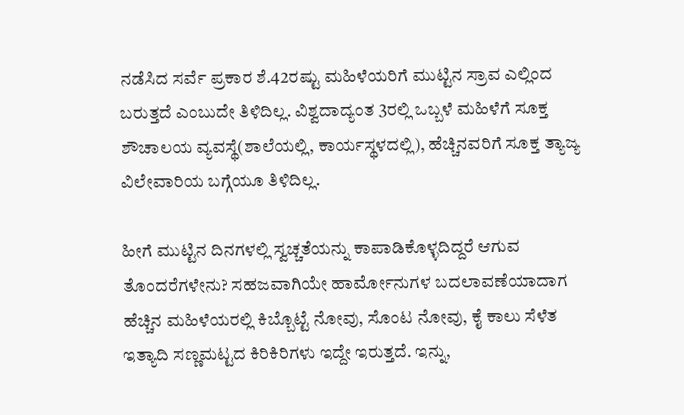ನಡೆಸಿದ ಸರ್ವೆ ಪ್ರಕಾರ ಶೆ.42ರಷ್ಟು ಮಹಿಳೆಯರಿಗೆ ಮುಟ್ಟಿನ ಸ್ರಾವ ಎಲ್ಲಿಂದ ಬರುತ್ತದೆ ಎಂಬುದೇ ತಿಳಿದಿಲ್ಲ. ವಿಶ್ವದಾದ್ಯಂತ 3ರಲ್ಲಿ ಒಬ್ಬಳೆ ಮಹಿಳೆಗೆ ಸೂಕ್ತ ಶೌಚಾಲಯ ವ್ಯವಸ್ಥೆ(ಶಾಲೆಯಲ್ಲಿ, ಕಾರ್ಯಸ್ಥಳದಲ್ಲಿ), ಹೆಚ್ಚಿನವರಿಗೆ ಸೂಕ್ತ ತ್ಯಾಜ್ಯ ವಿಲೇವಾರಿಯ ಬಗ್ಗೆಯೂ ತಿಳಿದಿಲ್ಲ.

ಹೀಗೆ ಮುಟ್ಟಿನ ದಿನಗಳಲ್ಲಿ ಸ್ವಚ್ಚತೆಯನ್ನು ಕಾಪಾಡಿಕೊಳ್ಳದಿದ್ದರೆ ಆಗುವ ತೊಂದರೆಗಳೇನು? ಸಹಜವಾಗಿಯೇ ಹಾರ್ಮೋನುಗಳ ಬದಲಾವಣೆಯಾದಾಗ ಹೆಚ್ಚಿನ ಮಹಿಳೆಯರಲ್ಲಿ ಕಿಬ್ಬೊಟ್ಟೆ ನೋವು, ಸೊಂಟ ನೋವು, ಕೈ ಕಾಲು ಸೆಳೆತ ಇತ್ಯಾದಿ ಸಣ್ಣಮಟ್ಟದ ಕಿರಿಕಿರಿಗಳು ಇದ್ದೇ ಇರುತ್ತದೆ. ಇನ್ನು,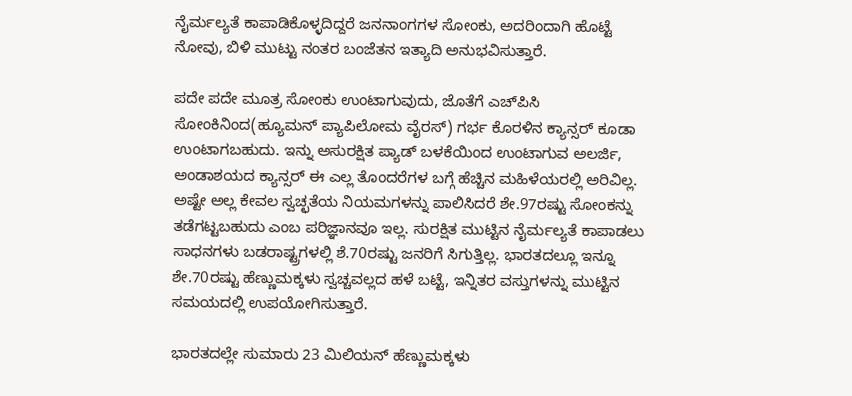ನೈರ್ಮಲ್ಯತೆ ಕಾಪಾಡಿಕೊಳ್ಳದಿದ್ದರೆ ಜನನಾಂಗಗಳ ಸೋಂಕು, ಅದರಿಂದಾಗಿ ಹೊಟ್ಟೆ ನೋವು, ಬಿಳಿ ಮುಟ್ಟು ನಂತರ ಬಂಜೆತನ ಇತ್ಯಾದಿ ಅನುಭವಿಸುತ್ತಾರೆ.

ಪದೇ ಪದೇ ಮೂತ್ರ ಸೋಂಕು ಉಂಟಾಗುವುದು, ಜೊತೆಗೆ ಎಚ್‌ಪಿಸಿ ಸೋಂಕಿನಿಂದ(ಹ್ಯೂಮನ್ ಪ್ಯಾಪಿಲೋಮ ವೈರಸ್) ಗರ್ಭ ಕೊರಳಿನ ಕ್ಯಾನ್ಸರ್ ಕೂಡಾ ಉಂಟಾಗಬಹುದು. ಇನ್ನು ಅಸುರಕ್ಷಿತ ಪ್ಯಾಡ್ ಬಳಕೆಯಿಂದ ಉಂಟಾಗುವ ಅಲರ್ಜಿ, ಅಂಡಾಶಯದ ಕ್ಯಾನ್ಸರ್ ಈ ಎಲ್ಲ ತೊಂದರೆಗಳ ಬಗ್ಗೆ ಹೆಚ್ಚಿನ ಮಹಿಳೆಯರಲ್ಲಿ ಅರಿವಿಲ್ಲ. ಅಷ್ಟೇ ಅಲ್ಲ ಕೇವಲ ಸ್ವಚ್ಛತೆಯ ನಿಯಮಗಳನ್ನು ಪಾಲಿಸಿದರೆ ಶೇ.97ರಷ್ಟು ಸೋಂಕನ್ನು ತಡೆಗಟ್ಟಬಹುದು ಎಂಬ ಪರಿಜ್ಞಾನವೂ ಇಲ್ಲ. ಸುರಕ್ಷಿತ ಮುಟ್ಟಿನ ನೈರ್ಮಲ್ಯತೆ ಕಾಪಾಡಲು ಸಾಧನಗಳು ಬಡರಾಷ್ಟ್ರಗಳಲ್ಲಿ ಶೆ.70ರಷ್ಟು ಜನರಿಗೆ ಸಿಗುತ್ತಿಲ್ಲ. ಭಾರತದಲ್ಲೂ ಇನ್ನೂ ಶೇ.70ರಷ್ಟು ಹೆಣ್ಣುಮಕ್ಕಳು ಸ್ವಚ್ಚವಲ್ಲದ ಹಳೆ ಬಟ್ಟೆ, ಇನ್ನಿತರ ವಸ್ತುಗಳನ್ನು ಮುಟ್ಟಿನ ಸಮಯದಲ್ಲಿ ಉಪಯೋಗಿಸುತ್ತಾರೆ.

ಭಾರತದಲ್ಲೇ ಸುಮಾರು 23 ಮಿಲಿಯನ್ ಹೆಣ್ಣುಮಕ್ಕಳು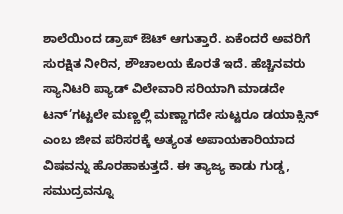ಶಾಲೆಯಿಂದ ಡ್ರಾಪ್ ಔಟ್ ಆಗುತ್ತಾರೆ. ಏಕೆಂದರೆ ಅವರಿಗೆ ಸುರಕ್ಷಿತ ನೀರಿನ, ಶೌಚಾಲಯ ಕೊರತೆ ಇದೆ. ಹೆಚ್ಚಿನವರು ಸ್ಯಾನಿಟರಿ ಪ್ಯಾಡ್ ವಿಲೇವಾರಿ ಸರಿಯಾಗಿ ಮಾಡದೇ ಟನ್’ಗಟ್ಟಲೇ ಮಣ್ಣಲ್ಲಿ ಮಣ್ಣಾಗದೇ ಸುಟ್ಟರೂ ಡಯಾಕ್ಸಿನ್ ಎಂಬ ಜೀವ ಪರಿಸರಕ್ಕೆ ಅತ್ಯಂತ ಅಪಾಯಕಾರಿಯಾದ ವಿಷವನ್ನು ಹೊರಹಾಕುತ್ತದೆ. ಈ ತ್ಯಾಜ್ಯ ಕಾಡು ಗುಡ್ಡ, ಸಮುದ್ರವನ್ನೂ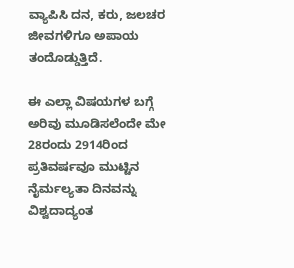ವ್ಯಾಪಿಸಿ ದನ, ಕರು, ಜಲಚರ ಜೀವಗಳಿಗೂ ಅಪಾಯ ತಂದೊಡ್ಡುತ್ತಿದೆ.

ಈ ಎಲ್ಲಾ ವಿಷಯಗಳ ಬಗ್ಗೆ ಅರಿವು ಮೂಡಿಸಲೆಂದೇ ಮೇ 28ರಂದು 2914ರಿಂದ ಪ್ರತಿವರ್ಷವೂ ಮುಟ್ಟಿನ ನೈರ್ಮಲ್ಯತಾ ದಿನವನ್ನು ವಿಶ್ವದಾದ್ಯಂತ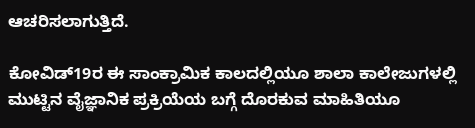ಆಚರಿಸಲಾಗುತ್ತಿದೆ.

ಕೋವಿಡ್19ರ ಈ ಸಾಂಕ್ರಾಮಿಕ ಕಾಲದಲ್ಲಿಯೂ ಶಾಲಾ ಕಾಲೇಜುಗಳಲ್ಲಿ ಮುಟ್ಟಿನ ವೈಜ್ಞಾನಿಕ ಪ್ರಕ್ರಿಯೆಯ ಬಗ್ಗೆ ದೊರಕುವ ಮಾಹಿತಿಯೂ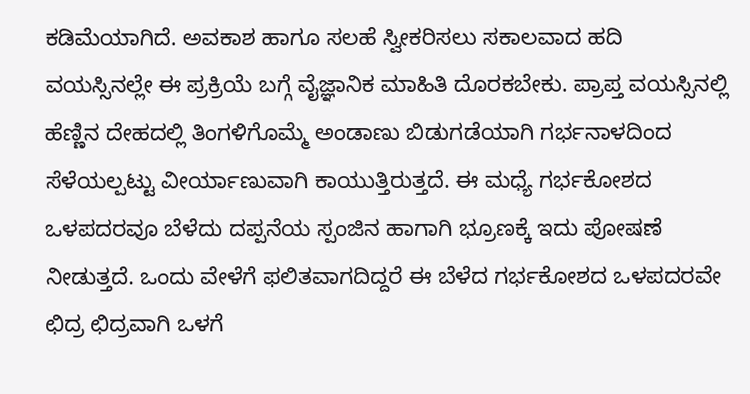ಕಡಿಮೆಯಾಗಿದೆ. ಅವಕಾಶ ಹಾಗೂ ಸಲಹೆ ಸ್ವೀಕರಿಸಲು ಸಕಾಲವಾದ ಹದಿ ವಯಸ್ಸಿನಲ್ಲೇ ಈ ಪ್ರಕ್ರಿಯೆ ಬಗ್ಗೆ ವೈಜ್ಞಾನಿಕ ಮಾಹಿತಿ ದೊರಕಬೇಕು. ಪ್ರಾಪ್ತ ವಯಸ್ಸಿನಲ್ಲಿ ಹೆಣ್ಣಿನ ದೇಹದಲ್ಲಿ ತಿಂಗಳಿಗೊಮ್ಮೆ ಅಂಡಾಣು ಬಿಡುಗಡೆಯಾಗಿ ಗರ್ಭನಾಳದಿಂದ ಸೆಳೆಯಲ್ಪಟ್ಟು ವೀರ್ಯಾಣುವಾಗಿ ಕಾಯುತ್ತಿರುತ್ತದೆ. ಈ ಮಧ್ಯೆ ಗರ್ಭಕೋಶದ ಒಳಪದರವೂ ಬೆಳೆದು ದಪ್ಪನೆಯ ಸ್ಪಂಜಿನ ಹಾಗಾಗಿ ಭ್ರೂಣಕ್ಕೆ ಇದು ಪೋಷಣೆ ನೀಡುತ್ತದೆ. ಒಂದು ವೇಳೆಗೆ ಫಲಿತವಾಗದಿದ್ದರೆ ಈ ಬೆಳೆದ ಗರ್ಭಕೋಶದ ಒಳಪದರವೇ ಛಿದ್ರ ಛಿದ್ರವಾಗಿ ಒಳಗೆ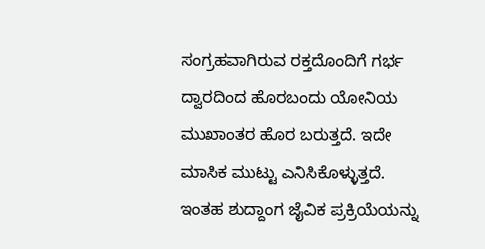ಸಂಗ್ರಹವಾಗಿರುವ ರಕ್ತದೊಂದಿಗೆ ಗರ್ಭ ದ್ವಾರದಿಂದ ಹೊರಬಂದು ಯೋನಿಯ ಮುಖಾಂತರ ಹೊರ ಬರುತ್ತದೆ. ಇದೇ ಮಾಸಿಕ ಮುಟ್ಟು ಎನಿಸಿಕೊಳ್ಳುತ್ತದೆ. ಇಂತಹ ಶುದ್ದಾಂಗ ಜೈವಿಕ ಪ್ರಕ್ರಿಯೆಯನ್ನು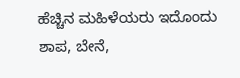ಹೆಚ್ಚಿನ ಮಹಿಳೆಯರು ಇದೊಂದು ಶಾಪ, ಬೇನೆ,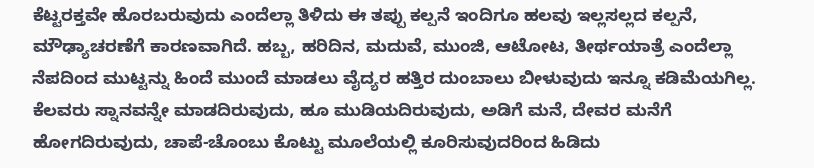ಕೆಟ್ಟರಕ್ತವೇ ಹೊರಬರುವುದು ಎಂದೆಲ್ಲಾ ತಿಳಿದು ಈ ತಪ್ಪು ಕಲ್ಪನೆ ಇಂದಿಗೂ ಹಲವು ಇಲ್ಲಸಲ್ಲದ ಕಲ್ಪನೆ, ಮೌಢ್ಯಾಚರಣೆಗೆ ಕಾರಣವಾಗಿದೆ. ಹಬ್ಬ, ಹರಿದಿನ, ಮದುವೆ, ಮುಂಜಿ, ಆಟೋಟ, ತೀರ್ಥಯಾತ್ರೆ ಎಂದೆಲ್ಲಾ ನೆಪದಿಂದ ಮುಟ್ಟನ್ನು ಹಿಂದೆ ಮುಂದೆ ಮಾಡಲು ವೈದ್ಯರ ಹತ್ತಿರ ದುಂಬಾಲು ಬೀಳುವುದು ಇನ್ನೂ ಕಡಿಮೆಯಗಿಲ್ಲ. ಕೆಲವರು ಸ್ನಾನವನ್ನೇ ಮಾಡದಿರುವುದು, ಹೂ ಮುಡಿಯದಿರುವುದು, ಅಡಿಗೆ ಮನೆ, ದೇವರ ಮನೆಗೆ ಹೋಗದಿರುವುದು, ಚಾಪೆ-ಚೊಂಬು ಕೊಟ್ಟು ಮೂಲೆಯಲ್ಲಿ ಕೂರಿಸುವುದರಿಂದ ಹಿಡಿದು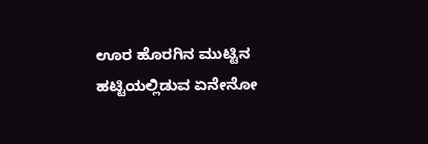ಊರ ಹೊರಗಿನ ಮುಟ್ಟಿನ ಹಟ್ಟಿಯಲ್ಲಿಡುವ ಏನೇನೋ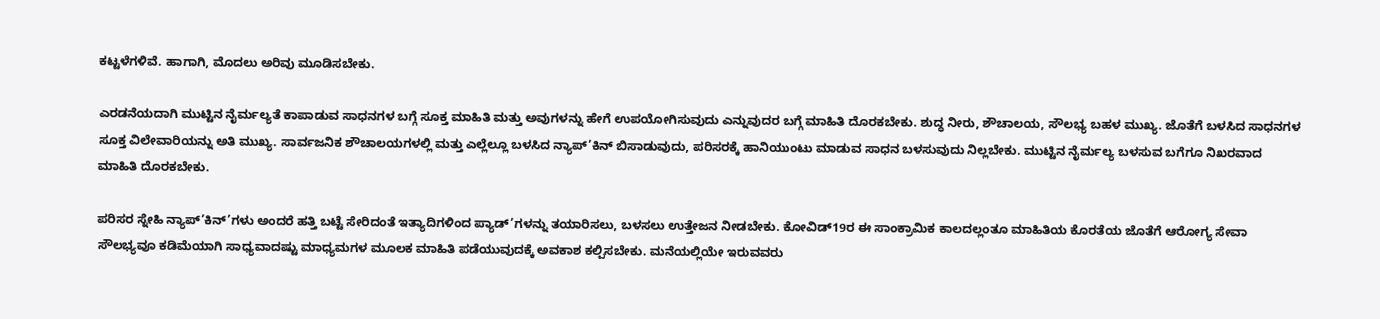ಕಟ್ಟಳೆಗಳಿವೆ. ಹಾಗಾಗಿ, ಮೊದಲು ಅರಿವು ಮೂಡಿಸಬೇಕು.

ಎರಡನೆಯದಾಗಿ ಮುಟ್ಟಿನ ನೈರ್ಮಲ್ಯತೆ ಕಾಪಾಡುವ ಸಾಧನಗಳ ಬಗ್ಗೆ ಸೂಕ್ತ ಮಾಹಿತಿ ಮತ್ತು ಅವುಗಳನ್ನು ಹೇಗೆ ಉಪಯೋಗಿಸುವುದು ಎನ್ನುವುದರ ಬಗ್ಗೆ ಮಾಹಿತಿ ದೊರಕಬೇಕು. ಶುದ್ಧ ನೀರು, ಶೌಚಾಲಯ, ಸೌಲಭ್ಯ ಬಹಳ ಮುಖ್ಯ. ಜೊತೆಗೆ ಬಳಸಿದ ಸಾಧನಗಳ ಸೂಕ್ತ ವಿಲೇವಾರಿಯನ್ನು ಅತಿ ಮುಖ್ಯ. ಸಾರ್ವಜನಿಕ ಶೌಚಾಲಯಗಳಲ್ಲಿ ಮತ್ತು ಎಲ್ಲೆಲ್ಲೂ ಬಳಸಿದ ನ್ಯಾಪ್’ಕಿನ್ ಬಿಸಾಡುವುದು, ಪರಿಸರಕ್ಕೆ ಹಾನಿಯುಂಟು ಮಾಡುವ ಸಾಧನ ಬಳಸುವುದು ನಿಲ್ಲಬೇಕು. ಮುಟ್ಟಿನ ನೈರ್ಮಲ್ಯ ಬಳಸುವ ಬಗೆಗೂ ನಿಖರವಾದ ಮಾಹಿತಿ ದೊರಕಬೇಕು.

ಪರಿಸರ ಸ್ನೇಹಿ ನ್ಯಾಪ್’ಕಿನ್’ಗಳು ಅಂದರೆ ಹತ್ತಿ ಬಟ್ಟೆ ಸೇರಿದಂತೆ ಇತ್ಯಾದಿಗಳಿಂದ ಪ್ಯಾಡ್’ಗಳನ್ನು ತಯಾರಿಸಲು, ಬಳಸಲು ಉತ್ತೇಜನ ನೀಡಬೇಕು. ಕೋವಿಡ್19ರ ಈ ಸಾಂಕ್ರಾಮಿಕ ಕಾಲದಲ್ಲಂತೂ ಮಾಹಿತಿಯ ಕೊರತೆಯ ಜೊತೆಗೆ ಆರೋಗ್ಯ ಸೇವಾ ಸೌಲಭ್ಯವೂ ಕಡಿಮೆಯಾಗಿ ಸಾಧ್ಯವಾದಷ್ಟು ಮಾಧ್ಯಮಗಳ ಮೂಲಕ ಮಾಹಿತಿ ಪಡೆಯುವುದಕ್ಕೆ ಅವಕಾಶ ಕಲ್ಪಿಸಬೇಕು. ಮನೆಯಲ್ಲಿಯೇ ಇರುವವರು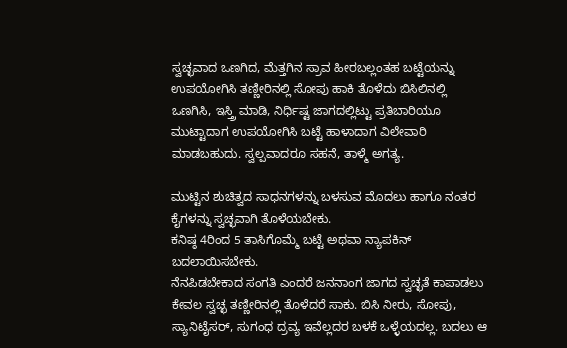ಸ್ವಚ್ಛವಾದ ಒಣಗಿದ, ಮೆತ್ತಗಿನ ಸ್ರಾವ ಹೀರಬಲ್ಲಂತಹ ಬಟ್ಟೆಯನ್ನು ಉಪಯೋಗಿಸಿ ತಣ್ಣೀರಿನಲ್ಲಿ ಸೋಪು ಹಾಕಿ ತೊಳೆದು ಬಿಸಿಲಿನಲ್ಲಿ ಒಣಗಿಸಿ, ಇಸ್ತ್ರಿ ಮಾಡಿ, ನಿರ್ಧಿಷ್ಟ ಜಾಗದಲ್ಲಿಟ್ಟು ಪ್ರತಿಬಾರಿಯೂ ಮುಟ್ಟಾದಾಗ ಉಪಯೋಗಿಸಿ ಬಟ್ಟೆ ಹಾಳಾದಾಗ ವಿಲೇವಾರಿ ಮಾಡಬಹುದು. ಸ್ವಲ್ಪವಾದರೂ ಸಹನೆ, ತಾಳ್ಮೆ ಅಗತ್ಯ.

ಮುಟ್ಟಿನ ಶುಚಿತ್ವದ ಸಾಧನಗಳನ್ನು ಬಳಸುವ ಮೊದಲು ಹಾಗೂ ನಂತರ ಕೈಗಳನ್ನು ಸ್ವಚ್ಛವಾಗಿ ತೊಳೆಯಬೇಕು.
ಕನಿಷ್ಠ 4ರಿಂದ 5 ತಾಸಿಗೊಮ್ಮೆ ಬಟ್ಟೆ ಅಥವಾ ನ್ಯಾಪಕಿನ್ ಬದಲಾಯಿಸಬೇಕು.
ನೆನಪಿಡಬೇಕಾದ ಸಂಗತಿ ಎಂದರೆ ಜನನಾಂಗ ಜಾಗದ ಸ್ವಚ್ಛತೆ ಕಾಪಾಡಲು ಕೇವಲ ಸ್ವಚ್ಛ ತಣ್ಣೀರಿನಲ್ಲಿ ತೊಳೆದರೆ ಸಾಕು. ಬಿಸಿ ನೀರು, ಸೋಪು, ಸ್ಯಾನಿಟೈಸರ್, ಸುಗಂಧ ದ್ರವ್ಯ ಇವೆಲ್ಲದರ ಬಳಕೆ ಒಳ್ಳೆಯದಲ್ಲ. ಬದಲು ಆ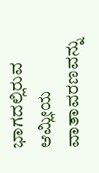ಭಾಗದಲ್ಲಿರುವ ಆಮ್ಲೀಯ ವಾತಾವರಣವನ್ನು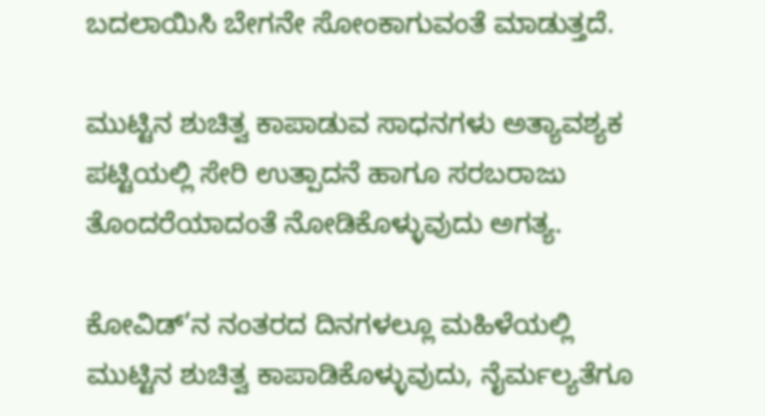ಬದಲಾಯಿಸಿ ಬೇಗನೇ ಸೋಂಕಾಗುವಂತೆ ಮಾಡುತ್ತದೆ.

ಮುಟ್ಟಿನ ಶುಚಿತ್ವ ಕಾಪಾಡುವ ಸಾಧನಗಳು ಅತ್ಯಾವಶ್ಯಕ ಪಟ್ಟಿಯಲ್ಲಿ ಸೇರಿ ಉತ್ಪಾದನೆ ಹಾಗೂ ಸರಬರಾಜು ತೊಂದರೆಯಾದಂತೆ ನೋಡಿಕೊಳ್ಳುವುದು ಅಗತ್ಯ.

ಕೋವಿಡ್’ನ ನಂತರದ ದಿನಗಳಲ್ಲೂ ಮಹಿಳೆಯಲ್ಲಿ ಮುಟ್ಟಿನ ಶುಚಿತ್ವ ಕಾಪಾಡಿಕೊಳ್ಳುವುದು, ನೈರ್ಮಲ್ಯತೆಗೂ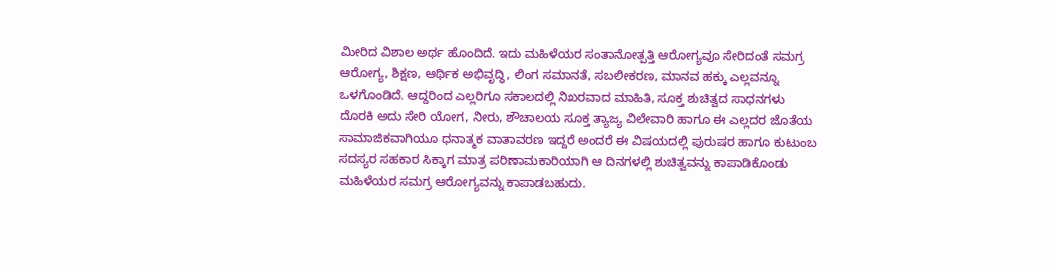ಮೀರಿದ ವಿಶಾಲ ಅರ್ಥ ಹೊಂದಿದೆ. ಇದು ಮಹಿಳೆಯರ ಸಂತಾನೋತ್ಪತ್ತಿ ಆರೋಗ್ಯವೂ ಸೇರಿದಂತೆ ಸಮಗ್ರ ಆರೋಗ್ಯ, ಶಿಕ್ಷಣ, ಆರ್ಥಿಕ ಅಭಿವೃದ್ಧಿ, ಲಿಂಗ ಸಮಾನತೆ, ಸಬಲೀಕರಣ, ಮಾನವ ಹಕ್ಕು ಎಲ್ಲವನ್ನೂ ಒಳಗೊಂಡಿದೆ. ಆದ್ದರಿಂದ ಎಲ್ಲರಿಗೂ ಸಕಾಲದಲ್ಲಿ ನಿಖರವಾದ ಮಾಹಿತಿ, ಸೂಕ್ತ ಶುಚಿತ್ವದ ಸಾಧನಗಳು ದೊರಕಿ ಅದು ಸೇರಿ ಯೋಗ, ನೀರು, ಶೌಚಾಲಯ ಸೂಕ್ತ ತ್ಯಾಜ್ಯ ವಿಲೇವಾರಿ ಹಾಗೂ ಈ ಎಲ್ಲದರ ಜೊತೆಯ ಸಾಮಾಜಿಕವಾಗಿಯೂ ಧನಾತ್ಮಕ ವಾತಾವರಣ ಇದ್ದರೆ ಅಂದರೆ ಈ ವಿಷಯದಲ್ಲಿ ಪುರುಷರ ಹಾಗೂ ಕುಟುಂಬ ಸದಸ್ಯರ ಸಹಕಾರ ಸಿಕ್ಕಾಗ ಮಾತ್ರ ಪರಿಣಾಮಕಾರಿಯಾಗಿ ಆ ದಿನಗಳಲ್ಲಿ ಶುಚಿತ್ವವನ್ನು ಕಾಪಾಡಿಕೊಂಡು ಮಹಿಳೆಯರ ಸಮಗ್ರ ಆರೋಗ್ಯವನ್ನು ಕಾಪಾಡಬಹುದು.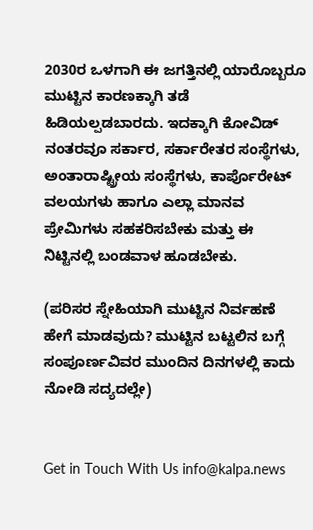2030ರ ಒಳಗಾಗಿ ಈ ಜಗತ್ತಿನಲ್ಲಿ ಯಾರೊಬ್ಬರೂ ಮುಟ್ಟಿನ ಕಾರಣಕ್ಕಾಗಿ ತಡೆ ಹಿಡಿಯಲ್ಪಡಬಾರದು. ಇದಕ್ಕಾಗಿ ಕೋವಿಡ್ ನಂತರವೂ ಸರ್ಕಾರ, ಸರ್ಕಾರೇತರ ಸಂಸ್ಥೆಗಳು, ಅಂತಾರಾಷ್ಟ್ರೀಯ ಸಂಸ್ಥೆಗಳು, ಕಾರ್ಪೊರೇಟ್ ವಲಯಗಳು ಹಾಗೂ ಎಲ್ಲಾ ಮಾನವ ಪ್ರೇಮಿಗಳು ಸಹಕರಿಸಬೇಕು ಮತ್ತು ಈ ನಿಟ್ಟಿನಲ್ಲಿ ಬಂಡವಾಳ ಹೂಡಬೇಕು.

(ಪರಿಸರ ಸ್ನೇಹಿಯಾಗಿ ಮುಟ್ಟಿನ ನಿರ್ವಹಣೆ ಹೇಗೆ ಮಾಡವುದು? ಮುಟ್ಟಿನ ಬಟ್ಟಲಿನ ಬಗ್ಗೆ ಸಂಪೂರ್ಣವಿವರ ಮುಂದಿನ ದಿನಗಳಲ್ಲಿ ಕಾದು ನೋಡಿ ಸದ್ಯದಲ್ಲೇ)


Get in Touch With Us info@kalpa.news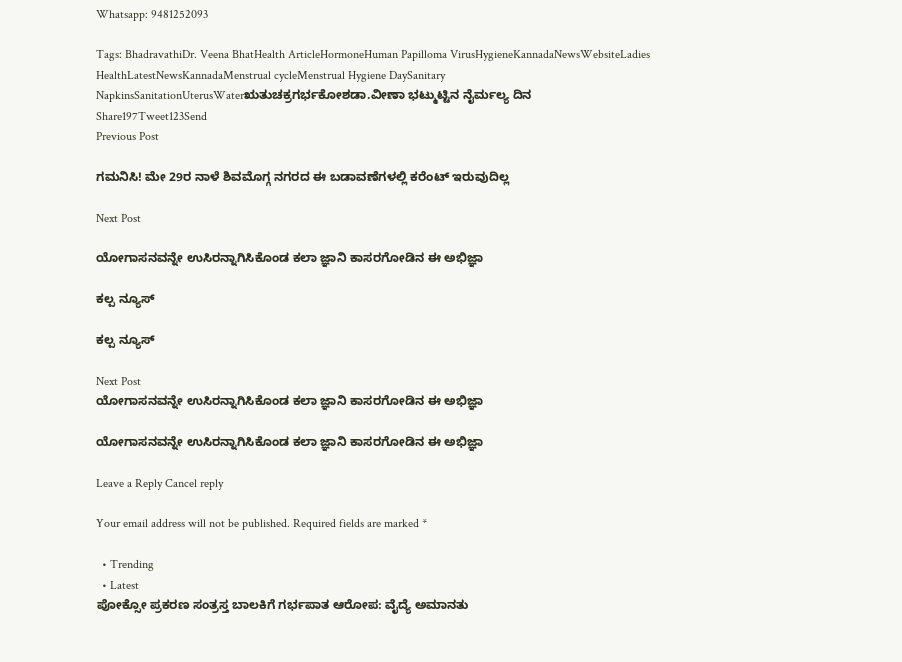Whatsapp: 9481252093

Tags: BhadravathiDr. Veena BhatHealth ArticleHormoneHuman Papilloma VirusHygieneKannadaNewsWebsiteLadies HealthLatestNewsKannadaMenstrual cycleMenstrual Hygiene DaySanitary NapkinsSanitationUterusWaterಋತುಚಕ್ರಗರ್ಭಕೋಶಡಾ.ವೀಣಾ ಭಟ್ಮುಟ್ಟಿನ ನೈರ್ಮಲ್ಯ ದಿನ
Share197Tweet123Send
Previous Post

ಗಮನಿಸಿ! ಮೇ 29ರ ನಾಳೆ ಶಿವಮೊಗ್ಗ ನಗರದ ಈ ಬಡಾವಣೆಗಳಲ್ಲಿ ಕರೆಂಟ್ ಇರುವುದಿಲ್ಲ

Next Post

ಯೋಗಾಸನವನ್ನೇ ಉಸಿರನ್ನಾಗಿಸಿಕೊಂಡ ಕಲಾ ಜ್ಞಾನಿ ಕಾಸರಗೋಡಿನ ಈ ಅಭಿಜ್ಞಾ

ಕಲ್ಪ ನ್ಯೂಸ್

ಕಲ್ಪ ನ್ಯೂಸ್

Next Post
ಯೋಗಾಸನವನ್ನೇ ಉಸಿರನ್ನಾಗಿಸಿಕೊಂಡ ಕಲಾ ಜ್ಞಾನಿ ಕಾಸರಗೋಡಿನ ಈ ಅಭಿಜ್ಞಾ

ಯೋಗಾಸನವನ್ನೇ ಉಸಿರನ್ನಾಗಿಸಿಕೊಂಡ ಕಲಾ ಜ್ಞಾನಿ ಕಾಸರಗೋಡಿನ ಈ ಅಭಿಜ್ಞಾ

Leave a Reply Cancel reply

Your email address will not be published. Required fields are marked *

  • Trending
  • Latest
ಪೋಕ್ಸೋ ಪ್ರಕರಣ ಸಂತ್ರಸ್ತ ಬಾಲಕಿಗೆ ಗರ್ಭಪಾತ ಆರೋಪ: ವೈದ್ಯೆ ಅಮಾನತು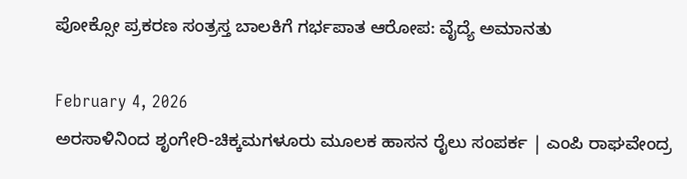ಪೋಕ್ಸೋ ಪ್ರಕರಣ ಸಂತ್ರಸ್ತ ಬಾಲಕಿಗೆ ಗರ್ಭಪಾತ ಆರೋಪ: ವೈದ್ಯೆ ಅಮಾನತು

February 4, 2026
ಅರಸಾಳಿನಿಂದ ಶೃಂಗೇರಿ-ಚಿಕ್ಕಮಗಳೂರು ಮೂಲಕ ಹಾಸನ ರೈಲು ಸಂಪರ್ಕ | ಎಂಪಿ ರಾಘವೇಂದ್ರ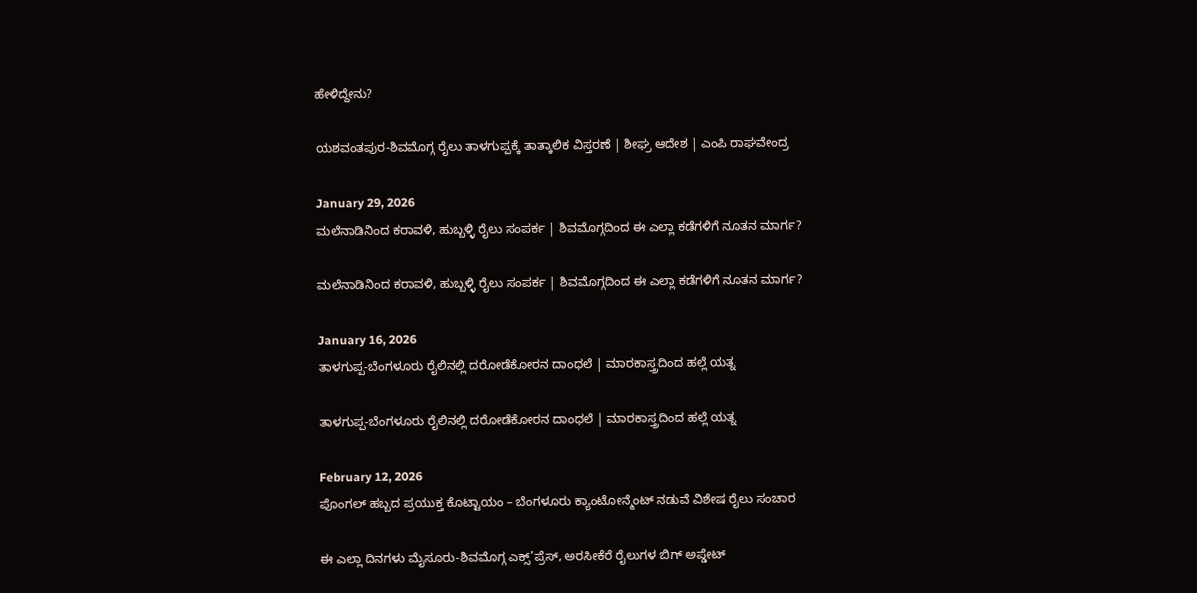ಹೇಳಿದ್ದೇನು?

ಯಶವಂತಪುರ-ಶಿವಮೊಗ್ಗ ರೈಲು ತಾಳಗುಪ್ಪಕ್ಕೆ ತಾತ್ಕಾಲಿಕ ವಿಸ್ತರಣೆ | ಶೀಘ್ರ ಆದೇಶ | ಎಂಪಿ ರಾಘವೇಂದ್ರ

January 29, 2026
ಮಲೆನಾಡಿನಿಂದ ಕರಾವಳಿ, ಹುಬ್ಬಳ್ಳಿ ರೈಲು ಸಂಪರ್ಕ | ಶಿವಮೊಗ್ಗದಿಂದ ಈ ಎಲ್ಲಾ ಕಡೆಗಳಿಗೆ ನೂತನ ಮಾರ್ಗ?

ಮಲೆನಾಡಿನಿಂದ ಕರಾವಳಿ, ಹುಬ್ಬಳ್ಳಿ ರೈಲು ಸಂಪರ್ಕ | ಶಿವಮೊಗ್ಗದಿಂದ ಈ ಎಲ್ಲಾ ಕಡೆಗಳಿಗೆ ನೂತನ ಮಾರ್ಗ?

January 16, 2026
ತಾಳಗುಪ್ಪ-ಬೆಂಗಳೂರು ರೈಲಿನಲ್ಲಿ ದರೋಡೆಕೋರನ ದಾಂಧಲೆ | ಮಾರಕಾಸ್ತ್ರದಿಂದ ಹಲ್ಲೆ ಯತ್ನ

ತಾಳಗುಪ್ಪ-ಬೆಂಗಳೂರು ರೈಲಿನಲ್ಲಿ ದರೋಡೆಕೋರನ ದಾಂಧಲೆ | ಮಾರಕಾಸ್ತ್ರದಿಂದ ಹಲ್ಲೆ ಯತ್ನ

February 12, 2026
ಪೊಂಗಲ್ ಹಬ್ಬದ ಪ್ರಯುಕ್ತ ಕೊಟ್ಟಾಯಂ – ಬೆಂಗಳೂರು ಕ್ಯಾಂಟೋನ್ಮೆಂಟ್ ನಡುವೆ ವಿಶೇಷ ರೈಲು ಸಂಚಾರ

ಈ ಎಲ್ಲಾ ದಿನಗಳು ಮೈಸೂರು-ಶಿವಮೊಗ್ಗ ಎಕ್ಸ್’ಪ್ರೆಸ್, ಅರಸೀಕೆರೆ ರೈಲುಗಳ ಬಿಗ್ ಅಪ್ಡೇಟ್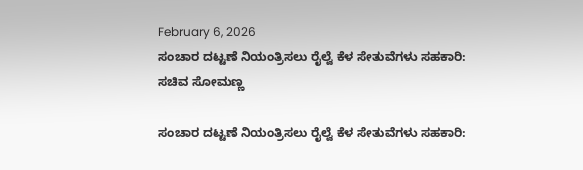February 6, 2026
ಸಂಚಾರ ದಟ್ಟಣೆ ನಿಯಂತ್ರಿಸಲು ರೈಲ್ವೆ ಕೆಳ ಸೇತುವೆಗಳು ಸಹಕಾರಿ: ಸಚಿವ ಸೋಮಣ್ಣ

ಸಂಚಾರ ದಟ್ಟಣೆ ನಿಯಂತ್ರಿಸಲು ರೈಲ್ವೆ ಕೆಳ ಸೇತುವೆಗಳು ಸಹಕಾರಿ: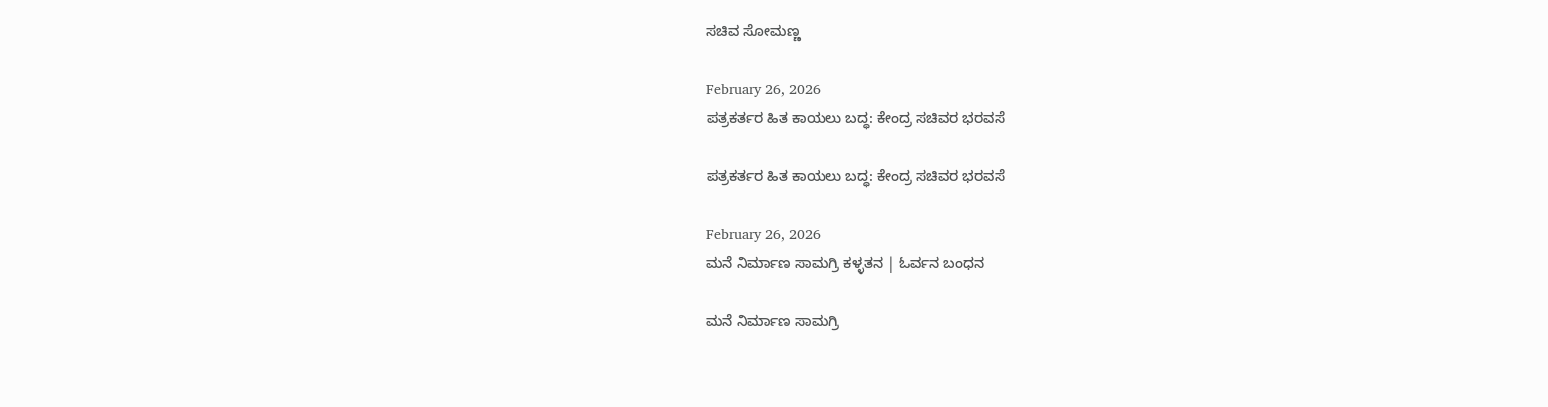ಸಚಿವ ಸೋಮಣ್ಣ

February 26, 2026
ಪತ್ರಕರ್ತರ ಹಿತ ಕಾಯಲು ಬದ್ಧ: ಕೇಂದ್ರ ಸಚಿವರ ಭರವಸೆ

ಪತ್ರಕರ್ತರ ಹಿತ ಕಾಯಲು ಬದ್ಧ: ಕೇಂದ್ರ ಸಚಿವರ ಭರವಸೆ

February 26, 2026
ಮನೆ ನಿರ್ಮಾಣ ಸಾಮಗ್ರಿ ಕಳ್ಳತನ | ಓರ್ವನ ಬಂಧನ

ಮನೆ ನಿರ್ಮಾಣ ಸಾಮಗ್ರಿ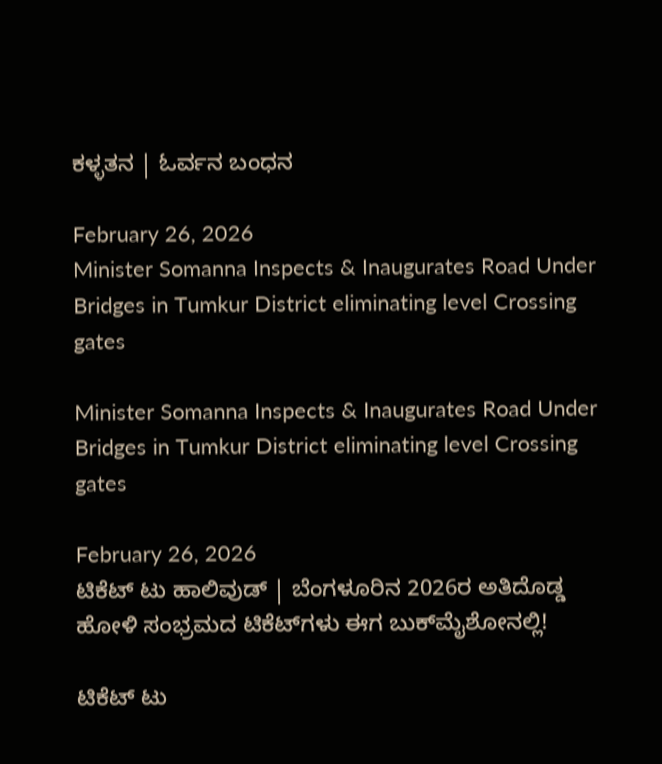ಕಳ್ಳತನ | ಓರ್ವನ ಬಂಧನ

February 26, 2026
Minister Somanna Inspects & Inaugurates Road Under Bridges in Tumkur District eliminating level Crossing gates

Minister Somanna Inspects & Inaugurates Road Under Bridges in Tumkur District eliminating level Crossing gates

February 26, 2026
ಟಿಕೆಟ್ ಟು ಹಾಲಿವುಡ್ | ಬೆಂಗಳೂರಿನ 2026ರ ಅತಿದೊಡ್ಡ ಹೋಳಿ ಸಂಭ್ರಮದ ಟಿಕೆಟ್‌ಗಳು ಈಗ ಬುಕ್‌ಮೈಶೋನಲ್ಲಿ!

ಟಿಕೆಟ್ ಟು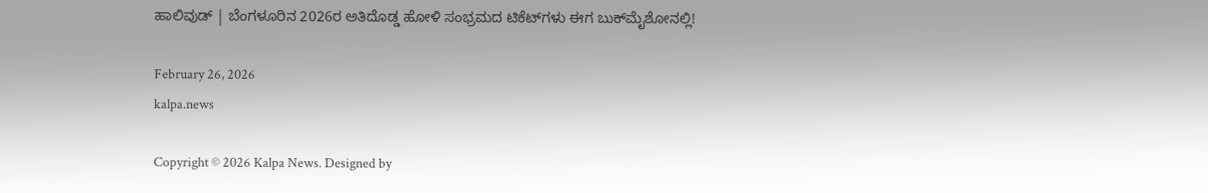ಹಾಲಿವುಡ್ | ಬೆಂಗಳೂರಿನ 2026ರ ಅತಿದೊಡ್ಡ ಹೋಳಿ ಸಂಭ್ರಮದ ಟಿಕೆಟ್‌ಗಳು ಈಗ ಬುಕ್‌ಮೈಶೋನಲ್ಲಿ!

February 26, 2026
kalpa.news

Copyright © 2026 Kalpa News. Designed by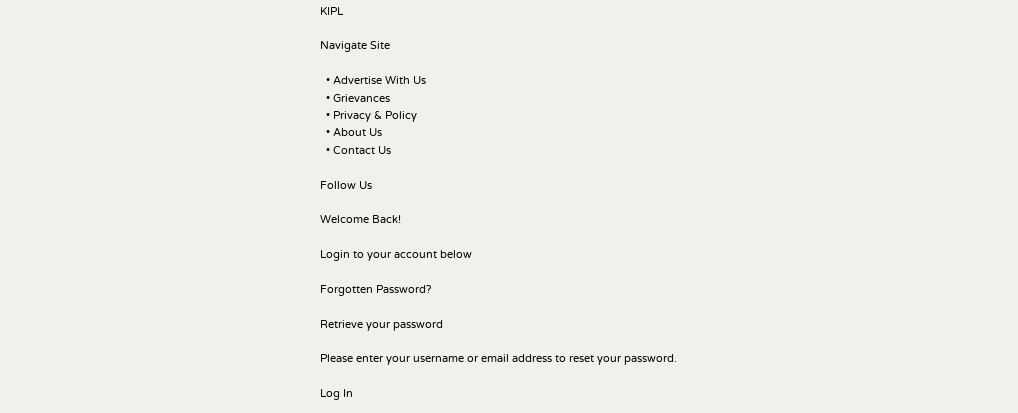KIPL

Navigate Site

  • Advertise With Us
  • Grievances
  • Privacy & Policy
  • About Us
  • Contact Us

Follow Us

Welcome Back!

Login to your account below

Forgotten Password?

Retrieve your password

Please enter your username or email address to reset your password.

Log In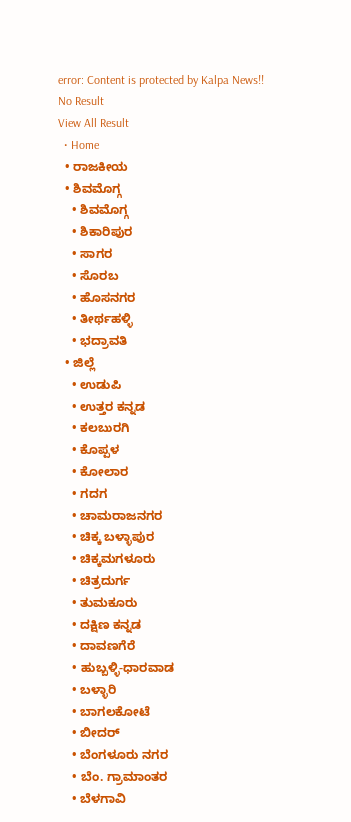error: Content is protected by Kalpa News!!
No Result
View All Result
  • Home
  • ರಾಜಕೀಯ
  • ಶಿವಮೊಗ್ಗ
    • ಶಿವಮೊಗ್ಗ
    • ಶಿಕಾರಿಪುರ
    • ಸಾಗರ
    • ಸೊರಬ
    • ಹೊಸನಗರ
    • ತೀರ್ಥಹಳ್ಳಿ
    • ಭದ್ರಾವತಿ
  • ಜಿಲ್ಲೆ
    • ಉಡುಪಿ
    • ಉತ್ತರ ಕನ್ನಡ
    • ಕಲಬುರಗಿ
    • ಕೊಪ್ಪಳ
    • ಕೋಲಾರ
    • ಗದಗ
    • ಚಾಮರಾಜನಗರ
    • ಚಿಕ್ಕ ಬಳ್ಳಾಪುರ
    • ಚಿಕ್ಕಮಗಳೂರು
    • ಚಿತ್ರದುರ್ಗ
    • ತುಮಕೂರು
    • ದಕ್ಷಿಣ ಕನ್ನಡ
    • ದಾವಣಗೆರೆ
    • ಹುಬ್ಬಳ್ಳಿ-ಧಾರವಾಡ
    • ಬಳ್ಳಾರಿ
    • ಬಾಗಲಕೋಟೆ
    • ಬೀದರ್
    • ಬೆಂಗಳೂರು ನಗರ
    • ಬೆಂ. ಗ್ರಾಮಾಂತರ
    • ಬೆಳಗಾವಿ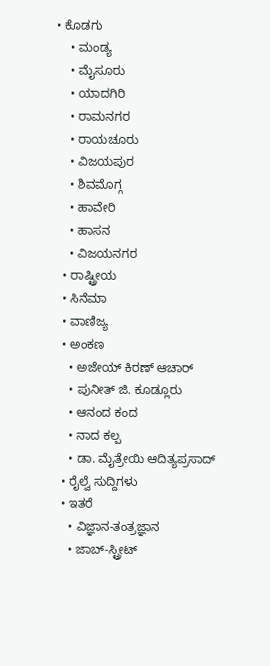• ಕೊಡಗು
    • ಮಂಡ್ಯ
    • ಮೈಸೂರು
    • ಯಾದಗಿರಿ
    • ರಾಮನಗರ
    • ರಾಯಚೂರು
    • ವಿಜಯಪುರ
    • ಶಿವಮೊಗ್ಗ
    • ಹಾವೇರಿ
    • ಹಾಸನ
    • ವಿಜಯನಗರ
  • ರಾಷ್ಟ್ರೀಯ
  • ಸಿನೆಮಾ
  • ವಾಣಿಜ್ಯ
  • ಅಂಕಣ
    • ಅಜೇಯ್ ಕಿರಣ್ ಆಚಾರ್
    • ಪುನೀತ್ ಜಿ. ಕೂಡ್ಲೂರು
    • ಆನಂದ ಕಂದ
    • ನಾದ ಕಲ್ಪ
    • ಡಾ. ಮೈತ್ರೇಯಿ ಆದಿತ್ಯಪ್ರಸಾದ್
  • ರೈಲ್ವೆ ಸುದ್ದಿಗಳು
  • ಇತರೆ
    • ವಿಜ್ಞಾನ-ತಂತ್ರಜ್ಞಾನ
    • ಜಾಬ್-ಸ್ಟ್ರೀಟ್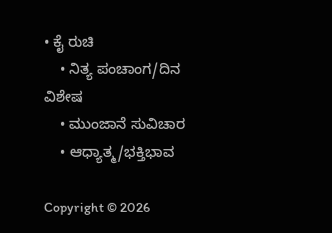• ಕೈ ರುಚಿ
    • ನಿತ್ಯ ಪಂಚಾಂಗ/ದಿನ ವಿಶೇಷ
    • ಮುಂಜಾನೆ ಸುವಿಚಾರ
    • ಆಧ್ಯಾತ್ಮ/ಭಕ್ತಿಭಾವ

Copyright © 2026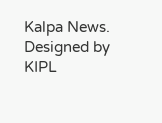Kalpa News. Designed by KIPL